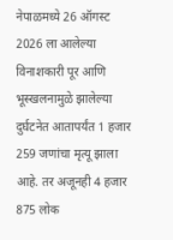नेपाळमध्ये 26 ऑगस्ट 2026 ला आलेल्या विनाशकारी पूर आणि भूस्खलनामुळे झालेल्या दुर्घटनेत आतापर्यंत 1 हजार 259 जणांचा मृत्यू झाला आहे. तर अजूनही 4 हजार 875 लोक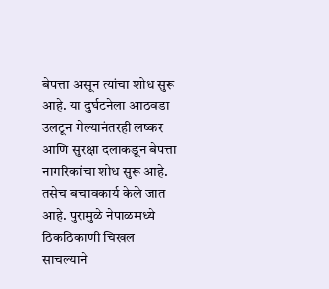बेपत्ता असून त्यांचा शोध सुरू आहे. या दुर्घटनेला आठवडा उलटून गेल्यानंतरही लष्कर आणि सुरक्षा दलाकडून बेपत्ता नागरिकांचा शोध सुरू आहे. तसेच बचावकार्य केले जात आहे. पुरामुळे नेपाळमध्ये ठिकठिकाणी चिखल साचल्याने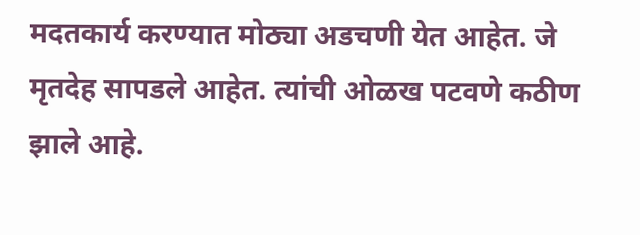मदतकार्य करण्यात मोठ्या अडचणी येत आहेत. जे मृतदेह सापडले आहेत. त्यांची ओळख पटवणे कठीण झाले आहे.